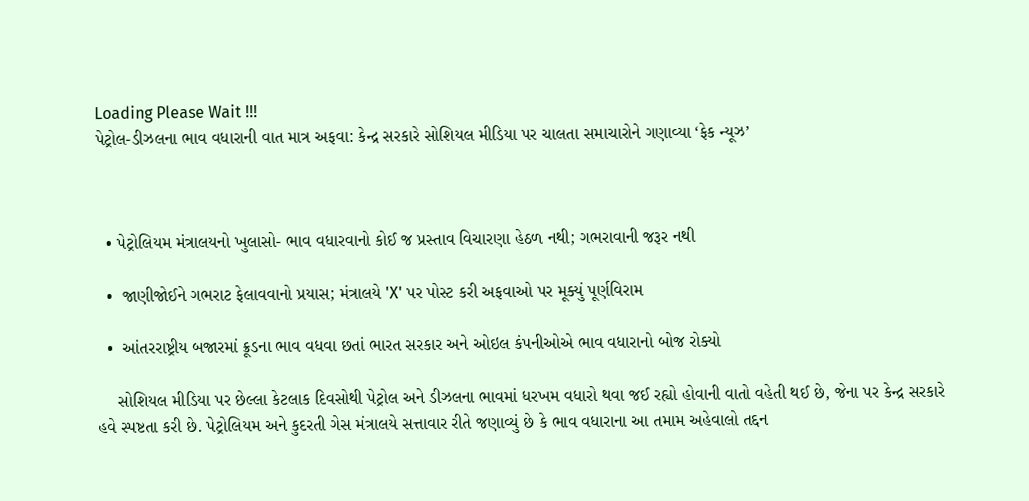Loading Please Wait !!!
પેટ્રોલ-ડીઝલના ભાવ વધારાની વાત માત્ર અફવા: કેન્દ્ર સરકારે સોશિયલ મીડિયા પર ચાલતા સમાચારોને ગણાવ્યા ‘ફેક ન્યૂઝ’



  • પેટ્રોલિયમ મંત્રાલયનો ખુલાસો- ભાવ વધારવાનો કોઈ જ પ્રસ્તાવ વિચારણા હેઠળ નથી; ગભરાવાની જરૂર નથી

  •  જાણીજોઈને ગભરાટ ફેલાવવાનો પ્રયાસ; મંત્રાલયે 'X' પર પોસ્ટ કરી અફવાઓ પર મૂક્યું પૂર્ણવિરામ

  •  આંતરરાષ્ટ્રીય બજારમાં ક્રૂડના ભાવ વધવા છતાં ભારત સરકાર અને ઓઇલ કંપનીઓએ ભાવ વધારાનો બોજ રોક્યો

    સોશિયલ મીડિયા પર છેલ્લા કેટલાક દિવસોથી પેટ્રોલ અને ડીઝલના ભાવમાં ધરખમ વધારો થવા જઈ રહ્યો હોવાની વાતો વહેતી થઈ છે, જેના પર કેન્દ્ર સરકારે હવે સ્પષ્ટતા કરી છે. પેટ્રોલિયમ અને કુદરતી ગેસ મંત્રાલયે સત્તાવાર રીતે જણાવ્યું છે કે ભાવ વધારાના આ તમામ અહેવાલો તદ્દન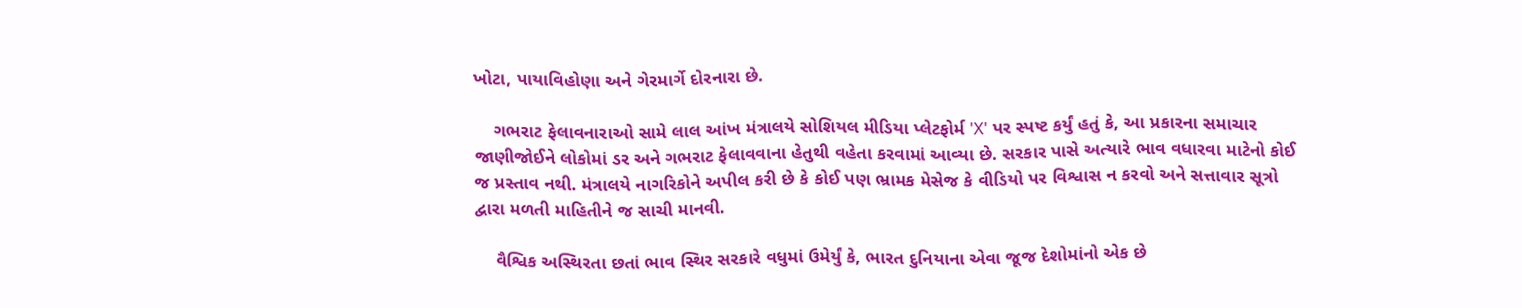ખોટા, પાયાવિહોણા અને ગેરમાર્ગે દોરનારા છે.

    ગભરાટ ફેલાવનારાઓ સામે લાલ આંખ મંત્રાલયે સોશિયલ મીડિયા પ્લેટફોર્મ 'X' પર સ્પષ્ટ કર્યું હતું કે, આ પ્રકારના સમાચાર જાણીજોઈને લોકોમાં ડર અને ગભરાટ ફેલાવવાના હેતુથી વહેતા કરવામાં આવ્યા છે. સરકાર પાસે અત્યારે ભાવ વધારવા માટેનો કોઈ જ પ્રસ્તાવ નથી. મંત્રાલયે નાગરિકોને અપીલ કરી છે કે કોઈ પણ ભ્રામક મેસેજ કે વીડિયો પર વિશ્વાસ ન કરવો અને સત્તાવાર સૂત્રો દ્વારા મળતી માહિતીને જ સાચી માનવી.

    વૈશ્વિક અસ્થિરતા છતાં ભાવ સ્થિર સરકારે વધુમાં ઉમેર્યું કે, ભારત દુનિયાના એવા જૂજ દેશોમાંનો એક છે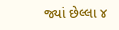જ્યાં છેલ્લા ૪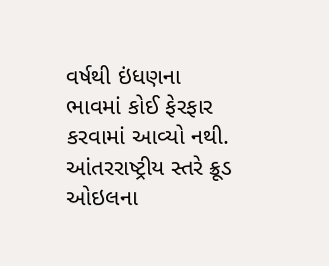વર્ષથી ઇંધણના ભાવમાં કોઈ ફેરફાર કરવામાં આવ્યો નથી. આંતરરાષ્ટ્રીય સ્તરે ક્રૂડ ઓઇલના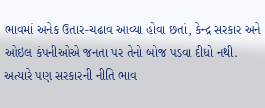ભાવમાં અનેક ઉતાર-ચઢાવ આવ્યા હોવા છતાં, કેન્દ્ર સરકાર અને ઓઇલ કંપનીઓએ જનતા પર તેનો બોજ પડવા દીધો નથી. અત્યારે પણ સરકારની નીતિ ભાવ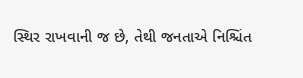સ્થિર રાખવાની જ છે, તેથી જનતાએ નિશ્ચિંત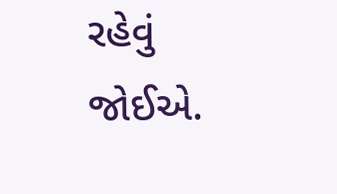રહેવું જોઈએ.